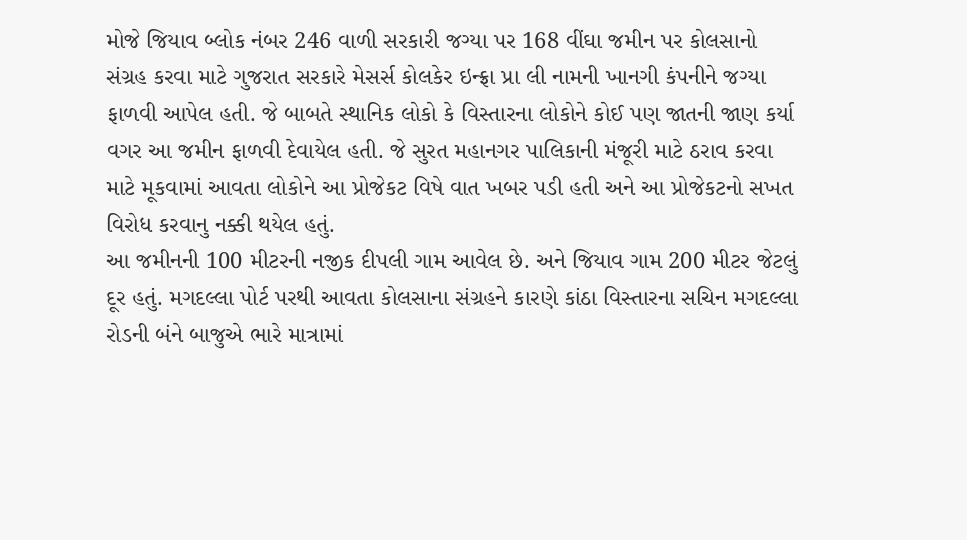મોજે જિયાવ બ્લોક નંબર 246 વાળી સરકારી જગ્યા પર 168 વીંઘા જમીન પર કોલસાનો સંગ્રહ કરવા માટે ગુજરાત સરકારે મેસર્સ કોલકેર ઇન્ફ્રા પ્રા લી નામની ખાનગી કંપનીને જગ્યા ફાળવી આપેલ હતી. જે બાબતે સ્થાનિક લોકો કે વિસ્તારના લોકોને કોઈ પણ જાતની જાણ કર્યા વગર આ જમીન ફાળવી દેવાયેલ હતી. જે સુરત મહાનગર પાલિકાની મંજૂરી માટે ઠરાવ કરવા માટે મૂકવામાં આવતા લોકોને આ પ્રોજેકટ વિષે વાત ખબર પડી હતી અને આ પ્રોજેકટનો સખત વિરોધ કરવાનુ નક્કી થયેલ હતું.
આ જમીનની 100 મીટરની નજીક દીપલી ગામ આવેલ છે. અને જિયાવ ગામ 200 મીટર જેટલું દૂર હતું. મગદલ્લા પોર્ટ પરથી આવતા કોલસાના સંગ્રહને કારણે કાંઠા વિસ્તારના સચિન મગદલ્લા રોડની બંને બાજુએ ભારે માત્રામાં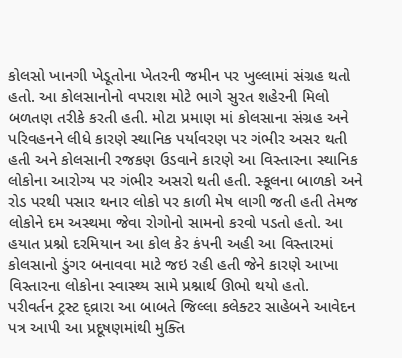કોલસો ખાનગી ખેડૂતોના ખેતરની જમીન પર ખુલ્લામાં સંગ્રહ થતો હતો. આ કોલસાનોનો વપરાશ મોટે ભાગે સુરત શહેરની મિલો બળતણ તરીકે કરતી હતી. મોટા પ્રમાણ માં કોલસાના સંગ્રહ અને પરિવહનને લીધે કારણે સ્થાનિક પર્યાવરણ પર ગંભીર અસર થતી હતી અને કોલસાની રજકણ ઉડવાને કારણે આ વિસ્તારના સ્થાનિક લોકોના આરોગ્ય પર ગંભીર અસરો થતી હતી. સ્કૂલના બાળકો અને રોડ પરથી પસાર થનાર લોકો પર કાળી મેષ લાગી જતી હતી તેમજ લોકોને દમ અસ્થમા જેવા રોગોનો સામનો કરવો પડતો હતો. આ હયાત પ્રશ્નો દરમિયાન આ કોલ કેર કંપની અહી આ વિસ્તારમાં કોલસાનો ડુંગર બનાવવા માટે જઇ રહી હતી જેને કારણે આખા વિસ્તારના લોકોના સ્વાસ્થ્ય સામે પ્રશ્નાર્થ ઊભો થયો હતો.
પરીવર્તન ટ્રસ્ટ દ્વ્રારા આ બાબતે જિલ્લા કલેક્ટર સાહેબને આવેદન પત્ર આપી આ પ્રદૂષણમાંથી મુક્તિ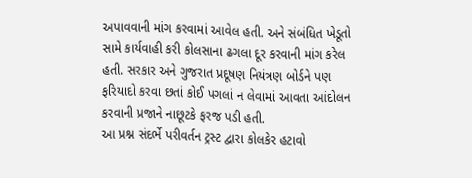અપાવવાની માંગ કરવામાં આવેલ હતી. અને સંબંધિત ખેડૂતો સામે કાર્યવાહી કરી કોલસાના ઢગલા દૂર કરવાની માંગ કરેલ હતી. સરકાર અને ગુજરાત પ્રદૂષણ નિયંત્રણ બોર્ડને પણ ફરિયાદો કરવા છતાં કોઈ પગલાં ન લેવામાં આવતા આંદોલન કરવાની પ્રજાને નાછૂટકે ફરજ પડી હતી.
આ પ્રશ્ન સંદર્ભે પરીવર્તન ટ્રસ્ટ દ્વારા કોલકેર હટાવો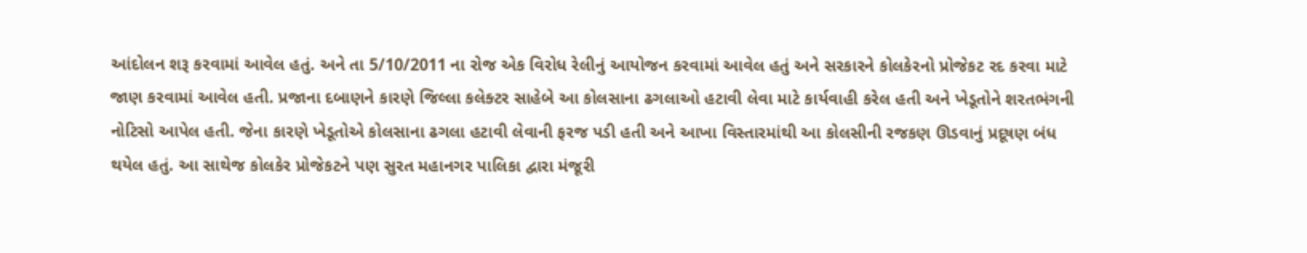આંદોલન શરૂ કરવામાં આવેલ હતું. અને તા 5/10/2011 ના રોજ એક વિરોધ રેલીનું આયોજન કરવામાં આવેલ હતું અને સરકારને કોલકેરનો પ્રોજેકટ રદ કરવા માટે જાણ કરવામાં આવેલ હતી. પ્રજાના દબાણને કારણે જિલ્લા કલેક્ટર સાહેબે આ કોલસાના ઢગલાઓ હટાવી લેવા માટે કાર્યવાહી કરેલ હતી અને ખેડૂતોને શરતભંગની નોટિસો આપેલ હતી. જેના કારણે ખેડૂતોએ કોલસાના ઢગલા હટાવી લેવાની ફરજ પડી હતી અને આખા વિસ્તારમાંથી આ કોલસીની રજકણ ઊડવાનું પ્રદૂષણ બંધ થયેલ હતું. આ સાથેજ કોલકેર પ્રોજેકટને પણ સુરત મહાનગર પાલિકા દ્વારા મંજૂરી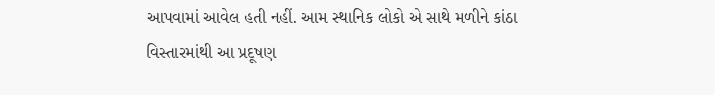આપવામાં આવેલ હતી નહીં. આમ સ્થાનિક લોકો એ સાથે મળીને કાંઠા વિસ્તારમાંથી આ પ્રદૂષણ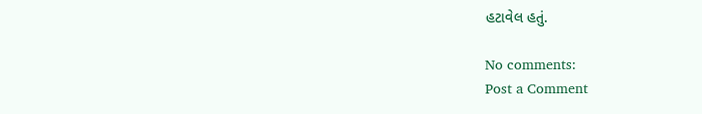હટાવેલ હતું.

No comments:
Post a Comment